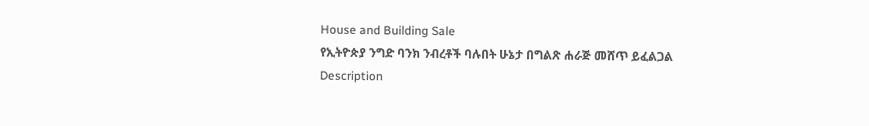House and Building Sale
የኢትዮጵያ ንግድ ባንክ ንብረቶች ባሉበት ሁኔታ በግልጽ ሐራጅ መሸጥ ይፈልጋል
Description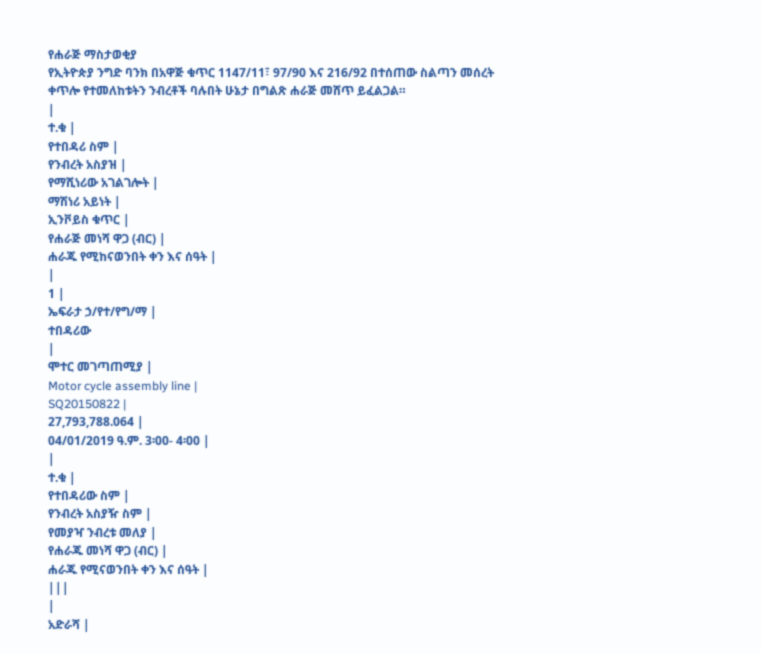የሐራጅ ማስታወቂያ
የኢትዮጵያ ንግድ ባንክ በአዋጅ ቁጥር 1147/11፣ 97/90 እና 216/92 በተሰጠው ስልጣን መሰረት ቀጥሎ የተመለከቱትን ንብረቶች ባሉበት ሁኔታ በግልጽ ሐራጅ መሸጥ ይፈልጋል።
|
ተ.ቁ |
የተበዳሪ ስም |
የንብረት አስያዝ |
የማሺነሪው አገልገሎት |
ማሽነሪ አይነት |
ኢንቮይስ ቁጥር |
የሐራጅ መነሻ ዋጋ (ብር) |
ሐራጁ የሚከናወንበት ቀን እና ሰዓት |
|
1 |
ኤፍራታ ኃ/የተ/የግ/ማ |
ተበዳሪው
|
ሞተር መገጣጠሚያ |
Motor cycle assembly line |
SQ20150822 |
27,793,788.064 |
04/01/2019 ዓ.ም. 3፡00- 4፡00 |
|
ተ.ቁ |
የተበዳሪው ስም |
የንብረት አስያዥ ስም |
የመያዣ ንብረቱ መለያ |
የሐራጁ መነሻ ዋጋ (ብር) |
ሐራጁ የሚናወንበት ቀን እና ሰዓት |
|||
|
አድራሻ |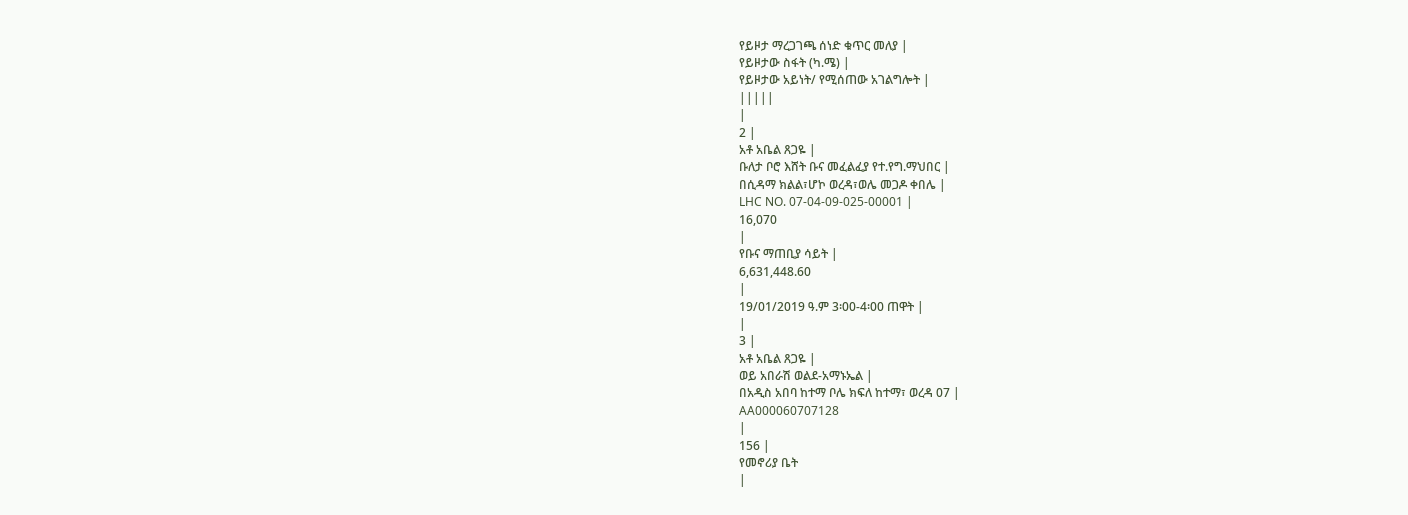የይዞታ ማረጋገጫ ሰነድ ቁጥር መለያ |
የይዞታው ስፋት (ካ.ሜ) |
የይዞታው አይነት/ የሚሰጠው አገልግሎት |
|||||
|
2 |
አቶ አቤል ጸጋዬ |
ቡለታ ቦሮ እሸት ቡና መፈልፈያ የተ.የግ.ማህበር |
በሲዳማ ክልል፣ሆኮ ወረዳ፣ወሌ መጋዶ ቀበሌ |
LHC NO. 07-04-09-025-00001 |
16,070
|
የቡና ማጠቢያ ሳይት |
6,631,448.60
|
19/01/2019 ዓ.ም 3፡00-4፡00 ጠዋት |
|
3 |
አቶ አቤል ጸጋዬ |
ወይ አበራሽ ወልደ-አማኑኤል |
በአዲስ አበባ ከተማ ቦሌ ክፍለ ከተማ፣ ወረዳ 07 |
AA000060707128
|
156 |
የመኖሪያ ቤት
|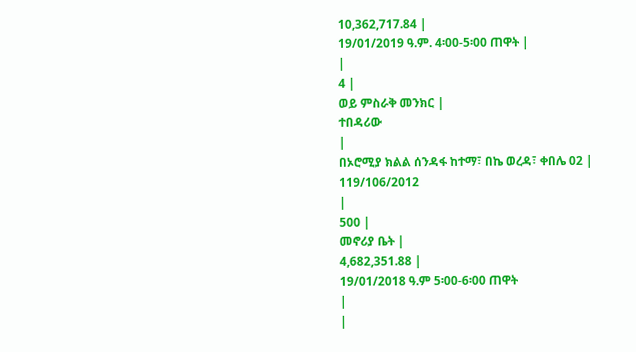10,362,717.84 |
19/01/2019 ዓ.ም. 4፡00-5፡00 ጠዋት |
|
4 |
ወይ ምስራቅ መንክር |
ተበዳሪው
|
በኦሮሚያ ክልል ሰንዳፋ ከተማ፣ በኬ ወረዳ፣ ቀበሌ 02 |
119/106/2012
|
500 |
መኖሪያ ቤት |
4,682,351.88 |
19/01/2018 ዓ.ም 5፡00-6፡00 ጠዋት
|
|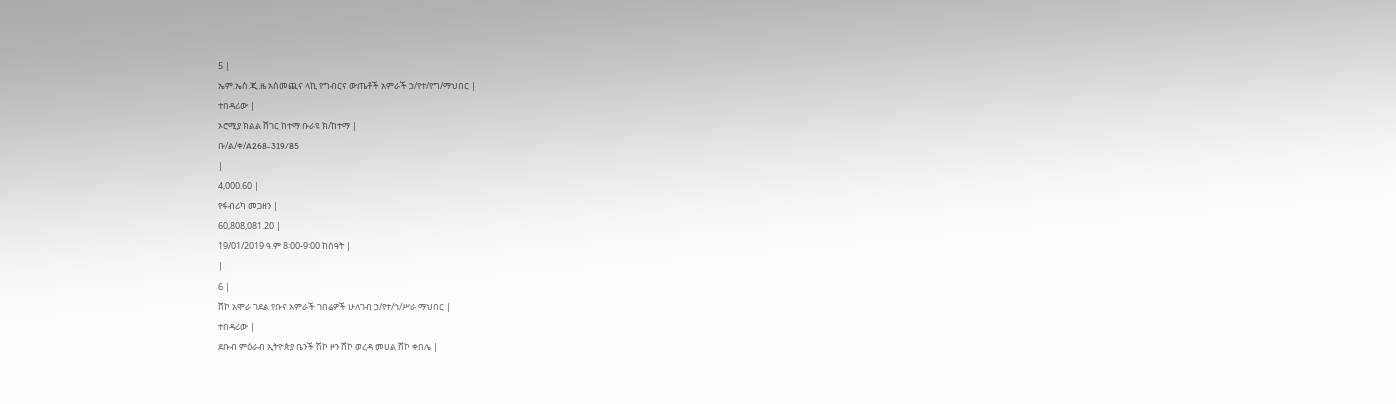5 |
ኤም.ኤስ.ጂ.ዜ አስመጪና ላኪ የግብርና ውጤቶች አምራች ኃ/የተ/የግ/ማህበር |
ተበዳሪው |
ኦሮሚያ ክልል ሸገር ከተማ ቡራዩ ክ/ከተማ |
ቡ/ል/ቀ/A268-319/85
|
4,000.60 |
የፋብሪካ መጋዘን |
60,808,081.20 |
19/01/2019 ዓ.ም 8፡00-9፡00 ከሰዓት |
|
6 |
ሸኮ አሞራ ገደል የቡና አምራች ገበሬዎች ሁለገብ ኃ/የተ/ኅ/ሥራ ማህበር |
ተበዳሪው |
ደቡብ ምዕራብ ኢትዮጵያ ቤንች ሽኮ ዞን ሸኮ ወረዳ መሀል ሸኮ ቀበሌ |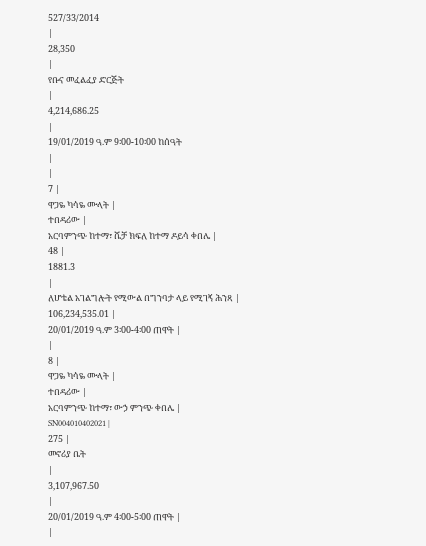527/33/2014
|
28,350
|
የቡና መፈልፈያ ድርጅት
|
4,214,686.25
|
19/01/2019 ዓ.ም 9፡00-10፡00 ከሰዓት
|
|
7 |
ዋጋዬ ካሳዬ ሙላት |
ተበዳሪው |
አርባምንጭ ከተማ፣ ሼቻ ክፍለ ከተማ ዶይሳ ቀበሌ |
48 |
1881.3
|
ለሆቴል አገልግሎት የሚውል በግንባታ ላይ የሚገኝ ሕንጻ |
106,234,535.01 |
20/01/2019 ዓ.ም 3፡00-4፡00 ጠዋት |
|
8 |
ዋጋዬ ካሳዬ ሙላት |
ተበዳሪው |
አርባምንጭ ከተማ፣ ውኃ ምንጭ ቀበሌ |
SN004010402021 |
275 |
መኖሪያ ቤት
|
3,107,967.50
|
20/01/2019 ዓ.ም 4፡00-5፡00 ጠዋት |
|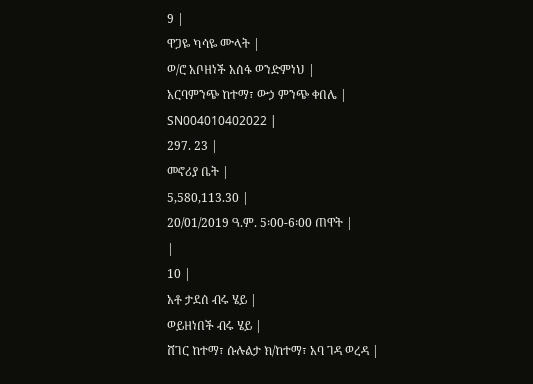9 |
ዋጋዬ ካሳዬ ሙላት |
ወ/ሮ አቦዘነች አሰፋ ወንድምነህ |
አርባምንጭ ከተማ፣ ውኃ ምንጭ ቀበሌ |
SN004010402022 |
297. 23 |
መኖሪያ ቤት |
5,580,113.30 |
20/01/2019 ዓ.ም. 5፡00-6፡00 ጠዋት |
|
10 |
አቶ ታደሰ ብሩ ሄይ |
ወይዘነበች ብሩ ሄይ |
ሸገር ከተማ፣ ሱሉልታ ክ/ከተማ፣ አባ ገዳ ወረዳ |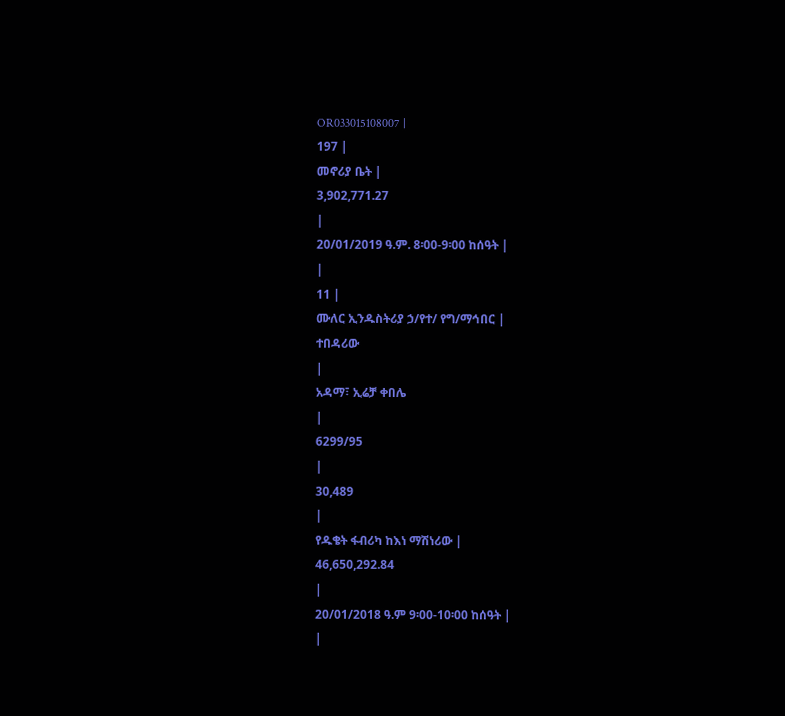OR033015108007 |
197 |
መኖሪያ ቤት |
3,902,771.27
|
20/01/2019 ዓ.ም. 8፡00-9፡00 ከሰዓት |
|
11 |
ሙለር ኢንዱስትሪያ ኃ/የተ/ የግ/ማኅበር |
ተበዳሪው
|
አዳማ፣ ኢሬቻ ቀበሌ
|
6299/95
|
30,489
|
የዱቄት ፋብሪካ ከእነ ማሽነሪው |
46,650,292.84
|
20/01/2018 ዓ.ም 9፡00-10፡00 ከሰዓት |
|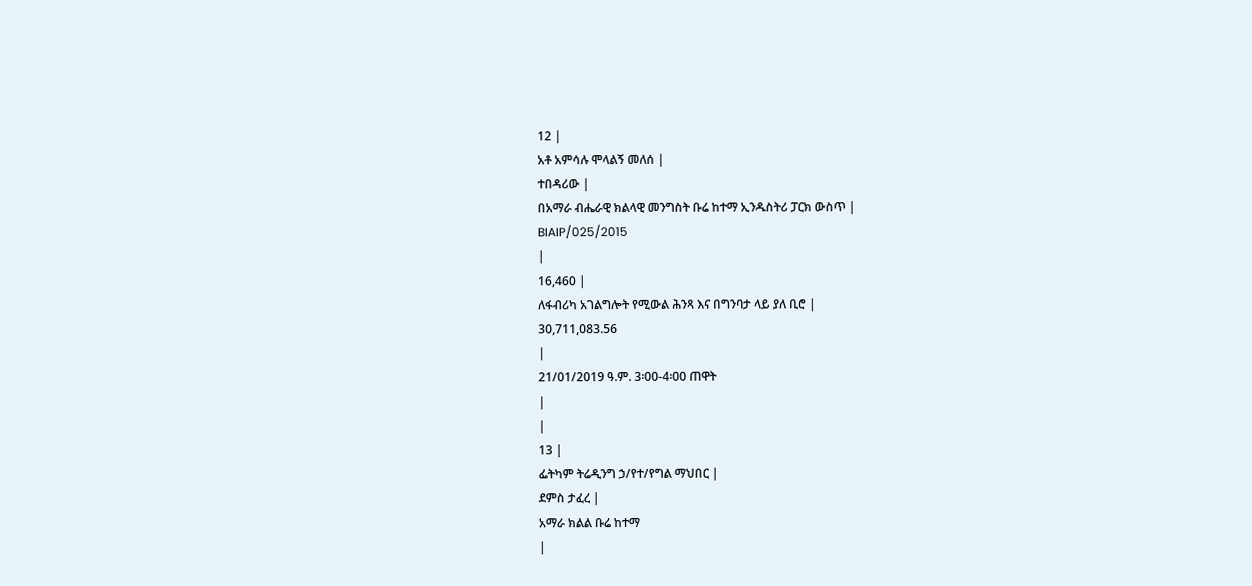12 |
አቶ አምሳሉ ሞላልኝ መለሰ |
ተበዳሪው |
በአማራ ብሔራዊ ክልላዊ መንግስት ቡሬ ከተማ ኢንዱስትሪ ፓርክ ውስጥ |
BIAIP/025/2015
|
16,460 |
ለፋብሪካ አገልግሎት የሚውል ሕንጻ እና በግንባታ ላይ ያለ ቢሮ |
30,711,083.56
|
21/01/2019 ዓ.ም. 3፡00-4፡00 ጠዋት
|
|
13 |
ፌትካም ትሬዲንግ ኃ/የተ/የግል ማህበር |
ደምስ ታፈረ |
አማራ ክልል ቡሬ ከተማ
|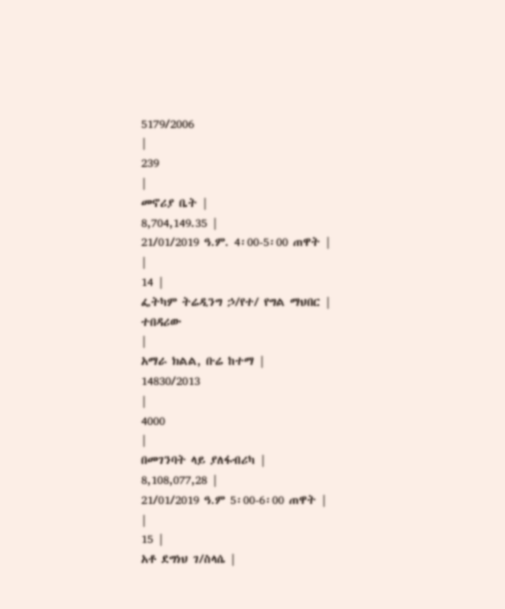5179/2006
|
239
|
መኖሪያ ቤት |
8,704,149.35 |
21/01/2019 ዓ.ም. 4፡00-5፡00 ጠዋት |
|
14 |
ፌትካም ትሬዲንግ ኃ/የተ/ የግል ማህበር |
ተበዳሪው
|
አማራ ክልል, ቡሬ ከተማ |
14830/2013
|
4000
|
በመገንባት ላይ ያለፋብሪካ |
8,108,077,28 |
21/01/2019 ዓ.ም 5፡00-6፡00 ጠዋት |
|
15 |
አቶ ደግነህ ገ/ስላሴ |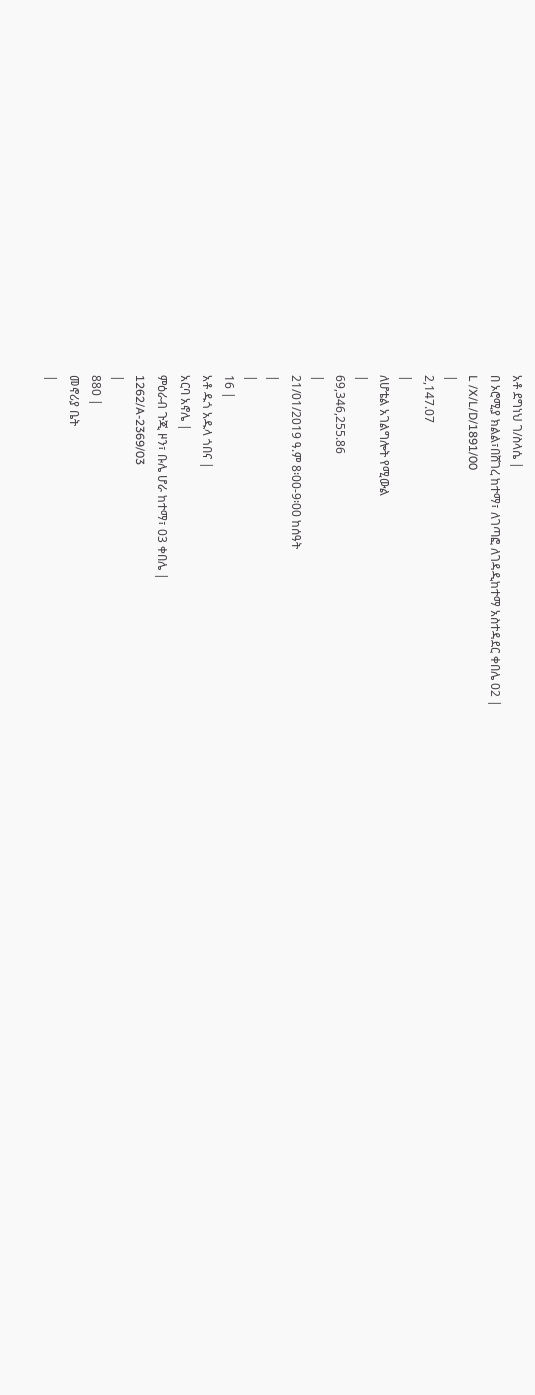አቶ ደግነህ ገ/ስላሴ |
በ ኦሮሚያ ክልል፣በሸገረ ከተማ፣ ለገጣፎ ለገዳዲከተማ አስተዳደር ቀበሌ 02 |
L /X/L/D/1891/00
|
2,147.07
|
ለሆቴል አገልግሎት የሚውል
|
69,346,255.86
|
21/01/2019 ዓ.ም 8፡00-9፡00 ከሰዓት
|
|
16 |
አቶ ዱጎ አዱላ ጎበና |
አርባ አኖሌ |
ምዕራብ ጉጂ ዞን፣ ቡሌ ሆራ ከተማ፣ 03 ቀበሌ |
1262/A-2369/03
|
880 |
መኖሪያ ቤት
|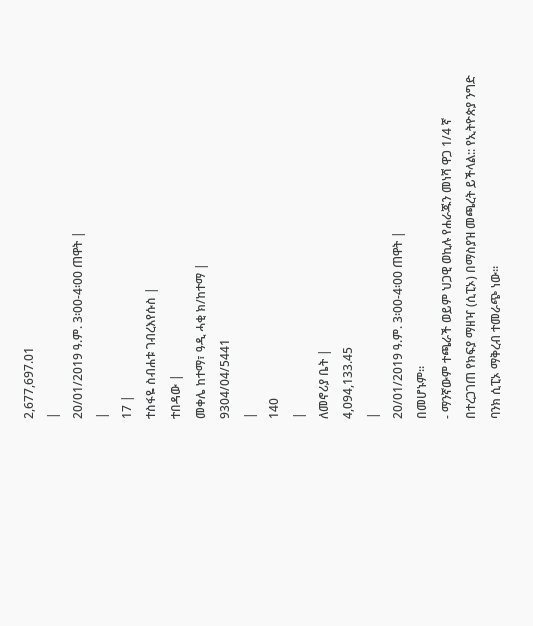2,677,697.01
|
20/01/2019 ዓ.ም. 3፡00-4፡00 ጠዋት |
|
17 |
ተስፋዬ ስብሐቱ ገብረእየሱስ |
ተበዳው |
መቀሌ ከተማ፣ ዓዲ ሓቂ ክ/ከተማ |
9304/04/5441
|
140
|
ለመኖሪያ ቤት |
4,094,133.45
|
20/01/2019 ዓ.ም. 3፡00-4፡00 ጠዋት |
በመሆኑም።
- ማንኛውም ተጫራች ወይም ህጋዊ ወኪሉ የሐራጁን መነሻ ዋጋ 1/4 ኛ በተረጋገጠ የክፍያ ማዘዣ (ሲፒኦ) በማስያዝ መጫረት ይችላል:: የኢትዮጵያ ንግድ ባንክ ሲፒኦ ማቅረብ ተመራጭ ነው።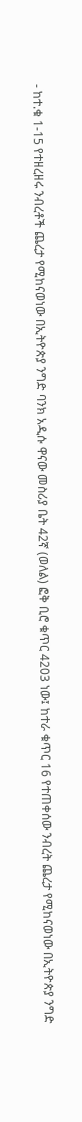- ከተ.ቁ 1-15 የተዘረዘሩ ንብረቶች ጨረታ የሚከናወነው በኢትዮጵያ ንግድ ባንክ አዲሱ ዋናው መስሪያ ቤት 42ኛ (ወለል) ፎቅ ቢሮ ቁጥር 4203 ነው፤ ከተራ ቁጥር 16 የተጠቀሰው ንብረት ጨረታ የሚከናወነው በኢትዮጵያ ንግድ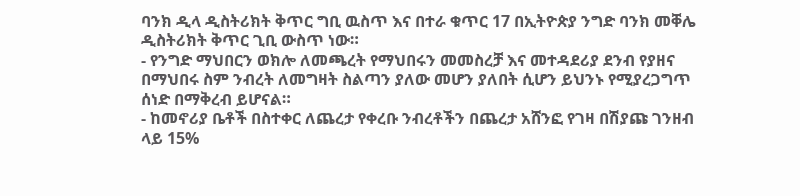ባንክ ዲላ ዲስትሪክት ቅጥር ግቢ ዉስጥ እና በተራ ቁጥር 17 በኢትዮጵያ ንግድ ባንክ መቐሌ ዲስትሪክት ቅጥር ጊቢ ውስጥ ነው።
- የንግድ ማህበርን ወክሎ ለመጫረት የማህበሩን መመስረቻ እና መተዳደሪያ ደንብ የያዘና በማህበሩ ስም ንብረት ለመግዛት ስልጣን ያለው መሆን ያለበት ሲሆን ይህንኑ የሚያረጋግጥ ሰነድ በማቅረብ ይሆናል።
- ከመኖሪያ ቤቶች በስተቀር ለጨረታ የቀረቡ ንብረቶችን በጨረታ አሸንፎ የገዛ በሽያጩ ገንዘብ ላይ 15%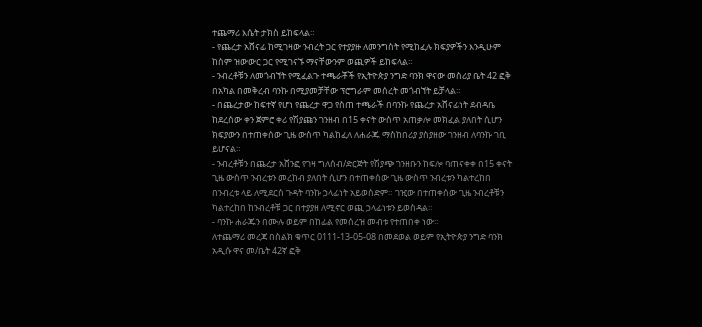ተጨማሪ እሴት ታክስ ይከፍላል።
- የጨረታ አሸናፊ ከሚገዛው ንብረት ጋር የተያያዙ ለመንግስት የሚከፈሉ ክፍያዎችን እንዲሁም ከስም ዝውውር ጋር የሚገናኙ ማናቸውንም ወጪዎች ይከፍላል።
- ንብረቶቹን ለመጎብኘት የሚፈልጉ ተጫራቾች የኢትዮጵያ ንግድ ባንክ ዋናው መስሪያ ቤት 42 ፎቅ በአካል በመቅረብ ባንኩ በሚያመቻቸው ፕሮግራም መሰረት መጎብኘት ይቻላል።
- በጨረታው ከፍተኛ የሆነ የጨረታ ዋጋ የስጠ ተጫራች በባንኩ የጨረታ አሸናፊነት ደብዳቤ ከደረሰው ቀን ጀምሮ ቀሪ የሽያጩን ገንዘብ በ15 ቀናት ውስጥ አጠቃሎ መክፈል ያለበት ሲሆን ክፍያውን በተጠቀሰው ጊዜ ውስጥ ካልከፈለ ለሐራጁ ማስከበሪያ ያስያዘው ገንዘብ ለባንኩ ገቢ ይሆናል።
- ንብረቶቹን በጨረታ አሸንፎ የገዛ ግለሰብ/ድርጅት የሽያጭ ገንዘቡን ከፍሎ ባጠናቀቀ በ15 ቀናት ጊዜ ውስጥ ንብረቱን መረከብ ያለበት ሲሆን በተጠቀሰው ጊዜ ውስጥ ንብረቱን ካልተረከበ በንብረቱ ላይ ለሚደርስ ጉዳት ባንኩ ኃላፊነት አይወስድም። ገዢው በተጠቀሰው ጊዜ ንብረቶቹን ካልተረከበ ከንብረቶቹ ጋር በተያያዘ ለሚኖር ወጪ ኃላፊነቱን ይወስዳል።
- ባንኩ ሐራጁን በሙሉ ወይም በከፊል የመሰረዝ መብቱ የተጠበቀ ነው።
ለተጨማሪ መረጃ በስልክ ቁጥር 0111-13-05-08 በመደወል ወይም የኢትዮጵያ ንግድ ባንክ አዲሱ ዋና መ/ቤት 42ኛ ፎቅ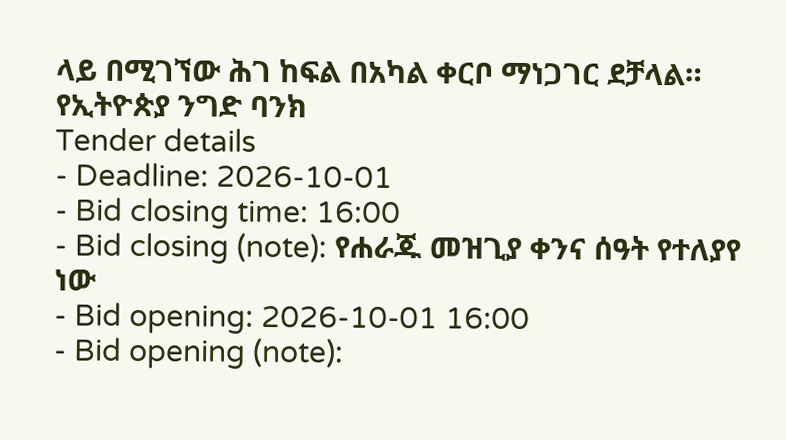ላይ በሚገኘው ሕገ ከፍል በአካል ቀርቦ ማነጋገር ደቻላል።
የኢትዮጵያ ንግድ ባንክ
Tender details
- Deadline: 2026-10-01
- Bid closing time: 16:00
- Bid closing (note): የሐራጁ መዝጊያ ቀንና ሰዓት የተለያየ ነው
- Bid opening: 2026-10-01 16:00
- Bid opening (note):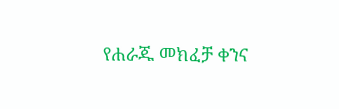የሐራጁ መክፈቻ ቀንና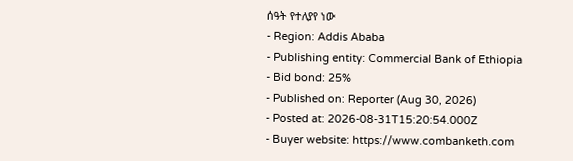ሰዓት የተለያየ ነው
- Region: Addis Ababa
- Publishing entity: Commercial Bank of Ethiopia
- Bid bond: 25%
- Published on: Reporter (Aug 30, 2026)
- Posted at: 2026-08-31T15:20:54.000Z
- Buyer website: https://www.combanketh.com